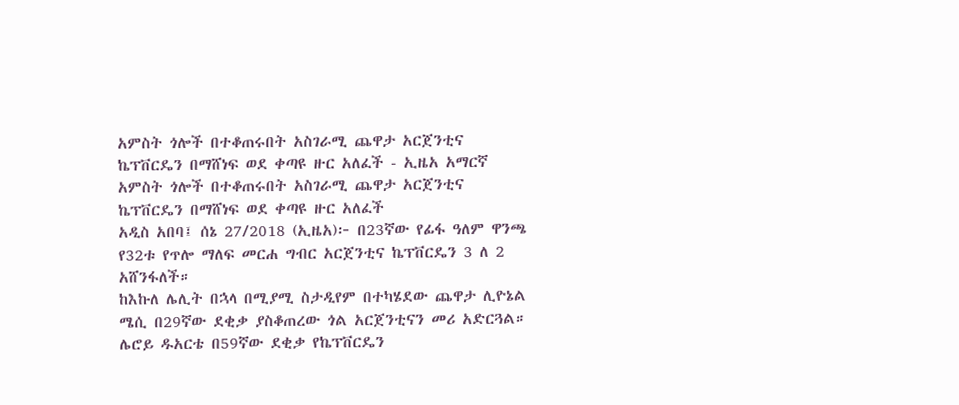አምስት ጎሎች በተቆጠሩበት አስገራሚ ጨዋታ አርጀንቲና ኬፕቨርዴን በማሸነፍ ወደ ቀጣዩ ዙር አለፈች - ኢዜአ አማርኛ
አምስት ጎሎች በተቆጠሩበት አስገራሚ ጨዋታ አርጀንቲና ኬፕቨርዴን በማሸነፍ ወደ ቀጣዩ ዙር አለፈች
አዲስ አበባ፤ ሰኔ 27/2018 (ኢዜአ)፦ በ23ኛው የፊፋ ዓለም ዋንጫ የ32ቱ የጥሎ ማለፍ መርሐ ግብር አርጀንቲና ኬፕቨርዴን 3 ለ 2 አሸንፋለች።
ከእኩለ ሌሊት በኋላ በሚያሚ ስታዲየም በተካሄደው ጨዋታ ሊዮኔል ሜሲ በ29ኛው ደቂቃ ያስቆጠረው ጎል አርጀንቲናን መሪ አድርጓል።
ሌሮይ ዱአርቴ በ59ኛው ደቂቃ የኬፕቨርዴን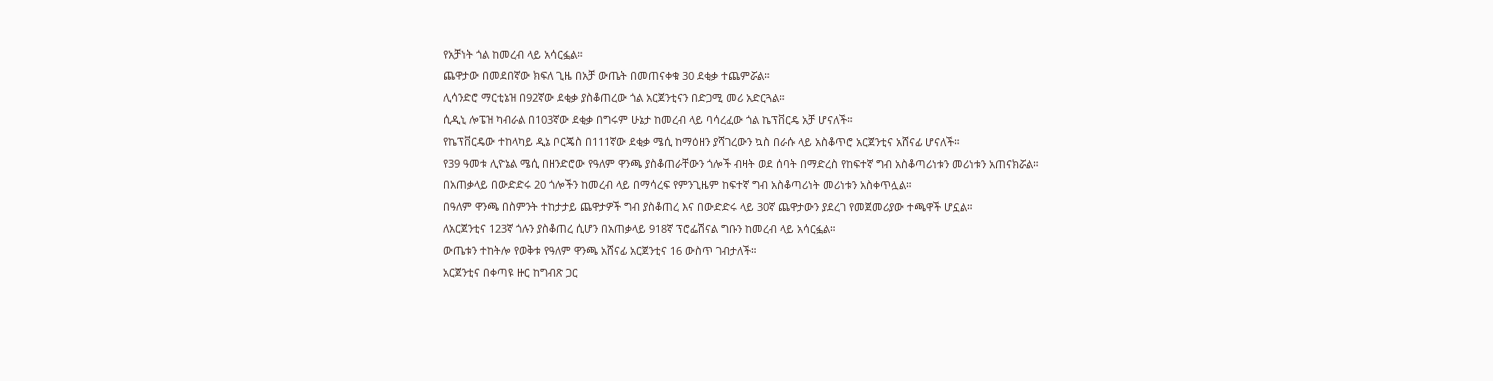የአቻነት ጎል ከመረብ ላይ አሳርፏል።
ጨዋታው በመደበኛው ክፍለ ጊዜ በአቻ ውጤት በመጠናቀቁ 30 ደቂቃ ተጨምሯል።
ሊሳንድሮ ማርቲኔዝ በ92ኛው ደቂቃ ያስቆጠረው ጎል አርጀንቲናን በድጋሚ መሪ አድርጓል።
ሲዲኒ ሎፔዝ ካብራል በ103ኛው ደቂቃ በግሩም ሁኔታ ከመረብ ላይ ባሳረፈው ጎል ኬፕቨርዴ አቻ ሆናለች።
የኬፕቨርዴው ተከላካይ ዲኔ ቦርጄስ በ111ኛው ደቂቃ ሜሲ ከማዕዘን ያሻገረውን ኳስ በራሱ ላይ አስቆጥሮ አርጀንቲና አሸናፊ ሆናለች።
የ39 ዓመቱ ሊዮኔል ሜሲ በዘንድሮው የዓለም ዋንጫ ያስቆጠራቸውን ጎሎች ብዛት ወደ ሰባት በማድረስ የከፍተኛ ግብ አስቆጣሪነቱን መሪነቱን አጠናክሯል።
በአጠቃላይ በውድድሩ 20 ጎሎችን ከመረብ ላይ በማሳረፍ የምንጊዜም ከፍተኛ ግብ አስቆጣሪነት መሪነቱን አስቀጥሏል።
በዓለም ዋንጫ በስምንት ተከታታይ ጨዋታዎች ግብ ያስቆጠረ እና በውድድሩ ላይ 30ኛ ጨዋታውን ያደረገ የመጀመሪያው ተጫዋች ሆኗል።
ለአርጀንቲና 123ኛ ጎሉን ያስቆጠረ ሲሆን በአጠቃላይ 918ኛ ፕሮፌሽናል ግቡን ከመረብ ላይ አሳርፏል።
ውጤቱን ተከትሎ የወቅቱ የዓለም ዋንጫ አሸናፊ አርጀንቲና 16 ውስጥ ገብታለች።
አርጀንቲና በቀጣዩ ዙር ከግብጽ ጋር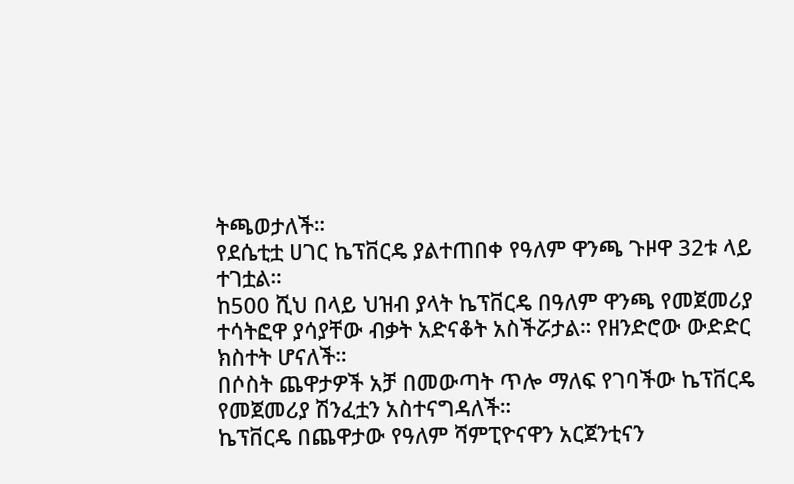ትጫወታለች።
የደሴቲቷ ሀገር ኬፕቨርዴ ያልተጠበቀ የዓለም ዋንጫ ጉዞዋ 32ቱ ላይ ተገቷል።
ከ500 ሺህ በላይ ህዝብ ያላት ኬፕቨርዴ በዓለም ዋንጫ የመጀመሪያ ተሳትፎዋ ያሳያቸው ብቃት አድናቆት አስችሯታል። የዘንድሮው ውድድር ክስተት ሆናለች።
በሶስት ጨዋታዎች አቻ በመውጣት ጥሎ ማለፍ የገባችው ኬፕቨርዴ የመጀመሪያ ሽንፈቷን አስተናግዳለች።
ኬፕቨርዴ በጨዋታው የዓለም ሻምፒዮናዋን አርጀንቲናን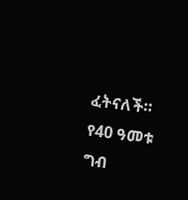ፈትናለች።
የ40 ዓመቱ ግብ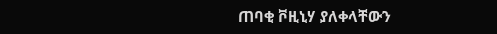ጠባቂ ቮዚኒሃ ያለቀላቸውን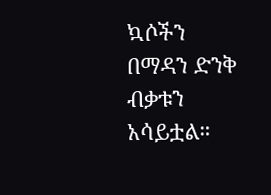ኳሶችን በማዳን ድንቅ ብቃቱን አሳይቷል።